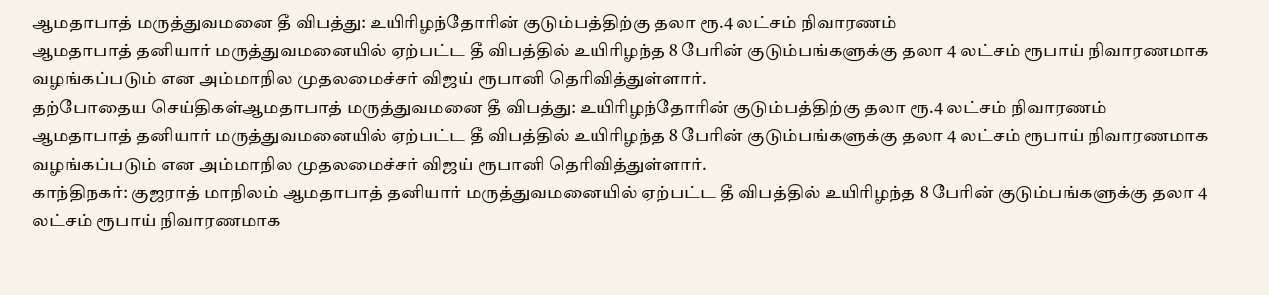ஆமதாபாத் மருத்துவமனை தீ விபத்து: உயிரிழந்தோரின் குடும்பத்திற்கு தலா ரூ.4 லட்சம் நிவாரணம்
ஆமதாபாத் தனியார் மருத்துவமனையில் ஏற்பட்ட தீ விபத்தில் உயிரிழந்த 8 பேரின் குடும்பங்களுக்கு தலா 4 லட்சம் ரூபாய் நிவாரணமாக வழங்கப்படும் என அம்மாநில முதலமைச்சர் விஜய் ரூபானி தெரிவித்துள்ளார்.
தற்போதைய செய்திகள்ஆமதாபாத் மருத்துவமனை தீ விபத்து: உயிரிழந்தோரின் குடும்பத்திற்கு தலா ரூ.4 லட்சம் நிவாரணம்
ஆமதாபாத் தனியார் மருத்துவமனையில் ஏற்பட்ட தீ விபத்தில் உயிரிழந்த 8 பேரின் குடும்பங்களுக்கு தலா 4 லட்சம் ரூபாய் நிவாரணமாக வழங்கப்படும் என அம்மாநில முதலமைச்சர் விஜய் ரூபானி தெரிவித்துள்ளார்.
காந்திநகர்: குஜராத் மாநிலம் ஆமதாபாத் தனியார் மருத்துவமனையில் ஏற்பட்ட தீ விபத்தில் உயிரிழந்த 8 பேரின் குடும்பங்களுக்கு தலா 4 லட்சம் ரூபாய் நிவாரணமாக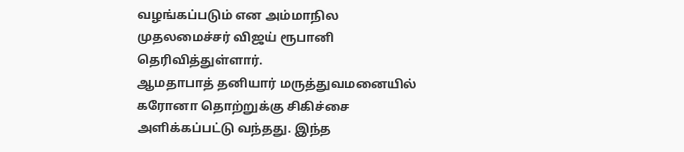வழங்கப்படும் என அம்மாநில முதலமைச்சர் விஜய் ரூபானி தெரிவித்துள்ளார்.
ஆமதாபாத் தனியார் மருத்துவமனையில் கரோனா தொற்றுக்கு சிகிச்சை அளிக்கப்பட்டு வந்தது. இந்த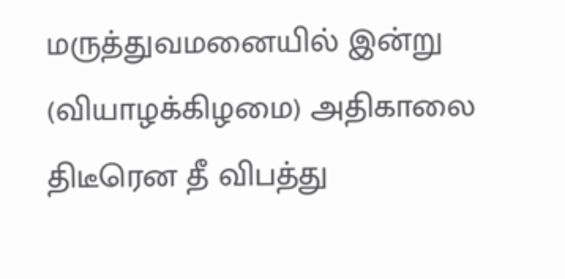மருத்துவமனையில் இன்று (வியாழக்கிழமை) அதிகாலை திடீரென தீ விபத்து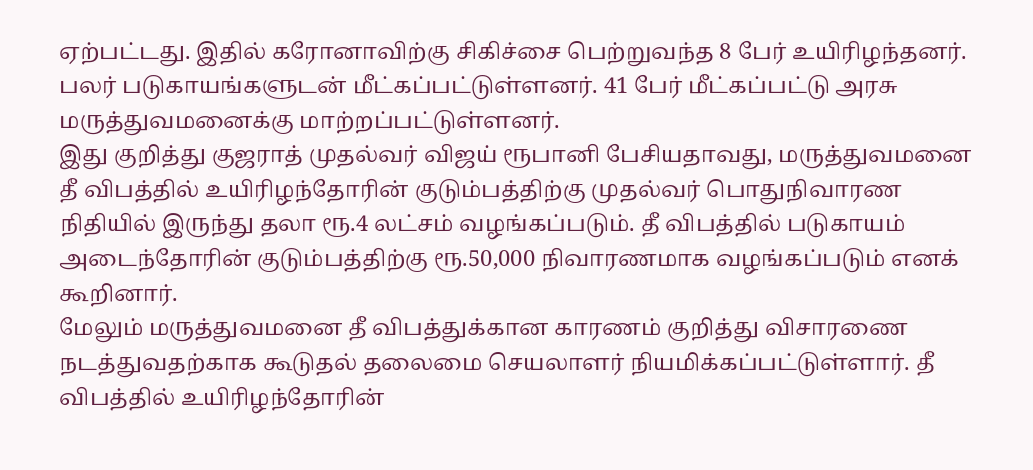ஏற்பட்டது. இதில் கரோனாவிற்கு சிகிச்சை பெற்றுவந்த 8 பேர் உயிரிழந்தனர். பலர் படுகாயங்களுடன் மீட்கப்பட்டுள்ளனர். 41 பேர் மீட்கப்பட்டு அரசு மருத்துவமனைக்கு மாற்றப்பட்டுள்ளனர்.
இது குறித்து குஜராத் முதல்வர் விஜய் ரூபானி பேசியதாவது, மருத்துவமனை தீ விபத்தில் உயிரிழந்தோரின் குடும்பத்திற்கு முதல்வர் பொதுநிவாரண நிதியில் இருந்து தலா ரூ.4 லட்சம் வழங்கப்படும். தீ விபத்தில் படுகாயம் அடைந்தோரின் குடும்பத்திற்கு ரூ.50,000 நிவாரணமாக வழங்கப்படும் எனக் கூறினார்.
மேலும் மருத்துவமனை தீ விபத்துக்கான காரணம் குறித்து விசாரணை நடத்துவதற்காக கூடுதல் தலைமை செயலாளர் நியமிக்கப்பட்டுள்ளார். தீ விபத்தில் உயிரிழந்தோரின்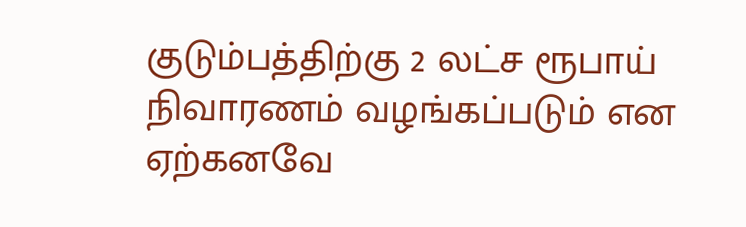குடும்பத்திற்கு 2 லட்ச ரூபாய் நிவாரணம் வழங்கப்படும் என ஏற்கனவே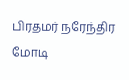பிரதமர் நரேந்திர மோடி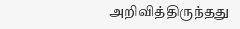அறிவித்திருந்தது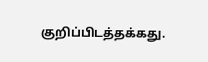குறிப்பிடத்தக்கது.